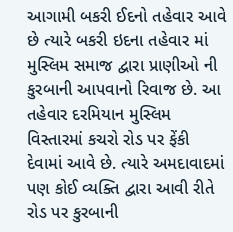આગામી બકરી ઈદનો તહેવાર આવે છે ત્યારે બકરી ઇદના તહેવાર માં મુસ્લિમ સમાજ દ્વારા પ્રાણીઓ ની કુરબાની આપવાનો રિવાજ છે. આ તહેવાર દરમિયાન મુસ્લિમ વિસ્તારમાં કચરો રોડ પર ફેંકી દેવામાં આવે છે. ત્યારે અમદાવાદમાં પણ કોઈ વ્યક્તિ દ્વારા આવી રીતે રોડ પર કુરબાની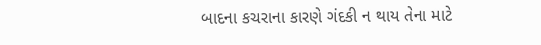બાદના કચરાના કારણે ગંદકી ન થાય તેના માટે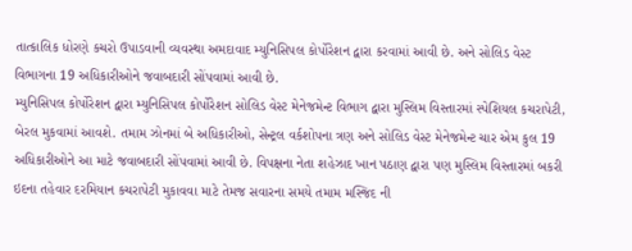તાત્કાલિક ધોરણે કચરો ઉપાડવાની વ્યવસ્થા અમદાવાદ મ્યુનિસિપલ કોર્પોરેશન દ્વારા કરવામાં આવી છે. અને સોલિડ વેસ્ટ વિભાગના 19 અધિકારીઓને જવાબદારી સોંપવામાં આવી છે.
મ્યુનિસિપલ કોર્પોરેશન દ્વારા મ્યુનિસિપલ કોર્પોરેશન સોલિડ વેસ્ટ મેનેજમેન્ટ વિભાગ દ્વારા મુસ્લિમ વિસ્તારમાં સ્પેશિયલ કચરાપેટી, બેરલ મુકવામાં આવશે. તમામ ઝોનમાં બે અધિકારીઓ, સેન્ટ્રલ વર્કશોપના ત્રણ અને સોલિડ વેસ્ટ મેનેજમેન્ટ ચાર એમ કુલ 19 અધિકારીઓને આ માટે જવાબદારી સોંપવામાં આવી છે. વિપક્ષના નેતા શહેઝાદ ખાન પઠાણ દ્વારા પણ મુસ્લિમ વિસ્તારમાં બકરી ઇદના તહેવાર દરમિયાન કચરાપેટી મુકાવવા માટે તેમજ સવારના સમયે તમામ મસ્જિદ ની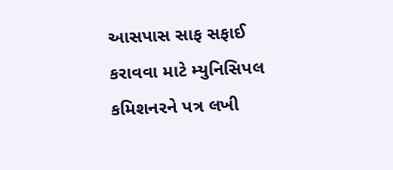આસપાસ સાફ સફાઈ કરાવવા માટે મ્યુનિસિપલ કમિશનરને પત્ર લખી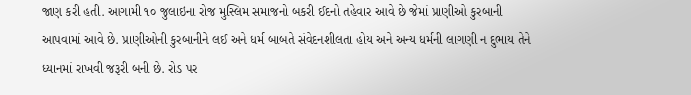જાણ કરી હતી. આગામી ૧૦ જુલાઇના રોજ મુસ્લિમ સમાજનો બકરી ઈદનો તહેવાર આવે છે જેમાં પ્રાણીઓ કુરબાની આપવામાં આવે છે. પ્રાણીઓની કુરબાનીને લઈ અને ધર્મ બાબતે સંવેદનશીલતા હોય અને અન્ય ધર્મની લાગણી ન દુભાય તેને ધ્યાનમાં રાખવી જરૂરી બની છે. રોડ પર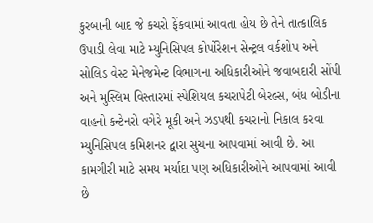કુરબાની બાદ જે કચરો ફેંકવામાં આવતા હોય છે તેને તાત્કાલિક ઉપાડી લેવા માટે મ્યુનિસિપલ કોર્પોરેશન સેન્ટ્રલ વર્કશોપ અને સોલિડ વેસ્ટ મેનેજમેન્ટ વિભાગના અધિકારીઓને જવાબદારી સોંપી અને મુસ્લિમ વિસ્તારમાં સ્પેશિયલ કચરાપેટી બેરલ્સ, બંધ બોડીના વાહનો કન્ટેનરો વગેરે મૂકી અને ઝડપથી કચરાનો નિકાલ કરવા મ્યુનિસિપલ કમિશનર દ્વારા સુચના આપવામાં આવી છે. આ કામગીરી માટે સમય મર્યાદા પણ અધિકારીઓને આપવામાં આવી છે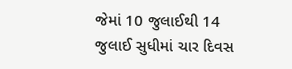જેમાં 10 જુલાઈથી 14 જુલાઈ સુધીમાં ચાર દિવસ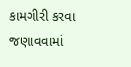કામગીરી કરવા જણાવવામાં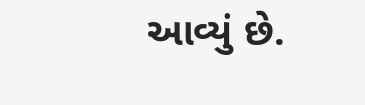આવ્યું છે.